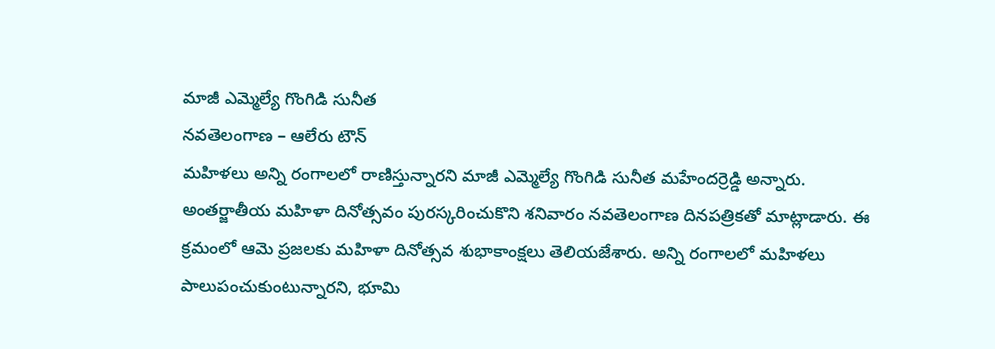మాజీ ఎమ్మెల్యే గొంగిడి సునీత
నవతెలంగాణ – ఆలేరు టౌన్
మహిళలు అన్ని రంగాలలో రాణిస్తున్నారని మాజీ ఎమ్మెల్యే గొంగిడి సునీత మహేందర్రెడ్డి అన్నారు. అంతర్జాతీయ మహిళా దినోత్సవం పురస్కరించుకొని శనివారం నవతెలంగాణ దినపత్రికతో మాట్లాడారు. ఈ క్రమంలో ఆమె ప్రజలకు మహిళా దినోత్సవ శుభాకాంక్షలు తెలియజేశారు. అన్ని రంగాలలో మహిళలు పాలుపంచుకుంటున్నారని, భూమి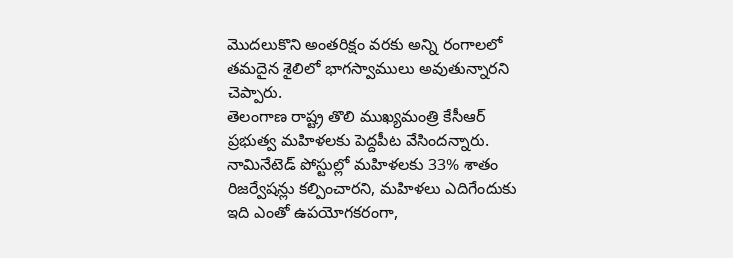మొదలుకొని అంతరిక్షం వరకు అన్ని రంగాలలో తమదైన శైలిలో భాగస్వాములు అవుతున్నారని చెప్పారు.
తెలంగాణ రాష్ట్ర తొలి ముఖ్యమంత్రి కేసీఆర్ ప్రభుత్వ మహిళలకు పెద్దపీట వేసిందన్నారు. నామినేటెడ్ పోస్టుల్లో మహిళలకు 33% శాతం రిజర్వేషన్లు కల్పించారని, మహిళలు ఎదిగేందుకు ఇది ఎంతో ఉపయోగకరంగా,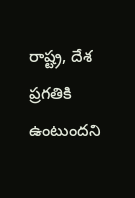రాష్ట్ర, దేశ ప్రగతికి ఉంటుందని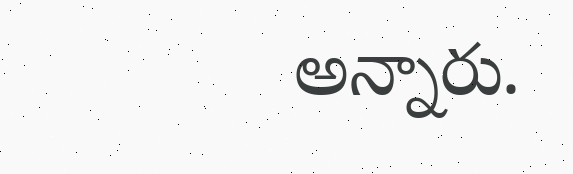అన్నారు.